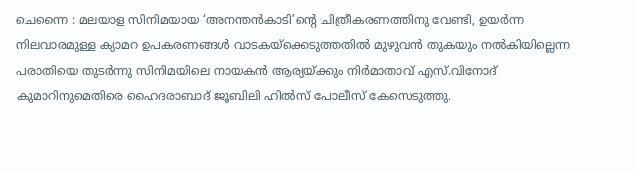ചെന്നൈ : മലയാള സിനിമയായ ‘അനന്തൻകാടി’ന്റെ ചിത്രീകരണത്തിനു വേണ്ടി, ഉയർന്ന നിലവാരമുള്ള ക്യാമറ ഉപകരണങ്ങൾ വാടകയ്ക്കെടുത്തതിൽ മുഴുവൻ തുകയും നൽകിയില്ലെന്ന പരാതിയെ തുടർന്നു സിനിമയിലെ നായകൻ ആര്യയ്ക്കും നിർമാതാവ് എസ്.വിനോദ് കുമാറിനുമെതിരെ ഹൈദരാബാദ് ജൂബിലി ഹിൽസ് പോലീസ് കേസെടുത്തു.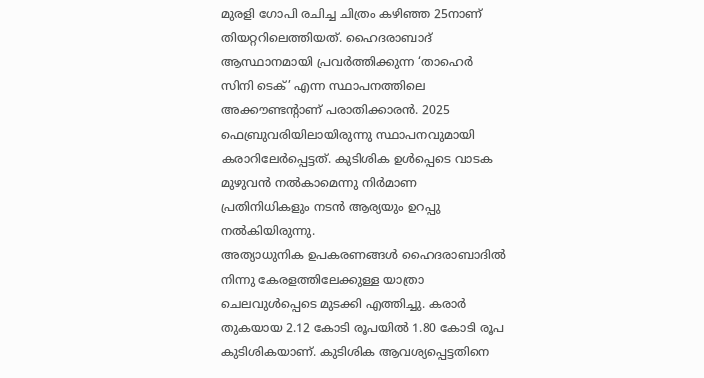മുരളി ഗോപി രചിച്ച ചിത്രം കഴിഞ്ഞ 25നാണ് തിയറ്ററിലെത്തിയത്. ഹൈദരാബാദ് ആസ്ഥാനമായി പ്രവർത്തിക്കുന്ന ‘താഹെർ സിനി ടെക്’ എന്ന സ്ഥാപനത്തിലെ അക്കൗണ്ടന്റാണ് പരാതിക്കാരൻ. 2025 ഫെബ്രുവരിയിലായിരുന്നു സ്ഥാപനവുമായി കരാറിലേർപ്പെട്ടത്. കുടിശിക ഉൾപ്പെടെ വാടക മുഴുവൻ നൽകാമെന്നു നിർമാണ പ്രതിനിധികളും നടൻ ആര്യയും ഉറപ്പു നൽകിയിരുന്നു.
അത്യാധുനിക ഉപകരണങ്ങൾ ഹൈദരാബാദിൽ നിന്നു കേരളത്തിലേക്കുള്ള യാത്രാ ചെലവുൾപ്പെടെ മുടക്കി എത്തിച്ചു. കരാർ തുകയായ 2.12 കോടി രൂപയിൽ 1.80 കോടി രൂപ കുടിശികയാണ്. കുടിശിക ആവശ്യപ്പെട്ടതിനെ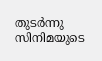തുടർന്നു സിനിമയുടെ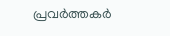പ്രവർത്തകർ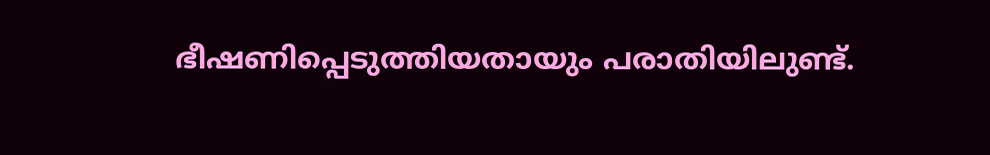ഭീഷണിപ്പെടുത്തിയതായും പരാതിയിലുണ്ട്.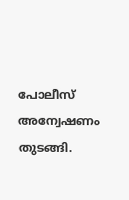പോലീസ് അന്വേഷണം തുടങ്ങി.